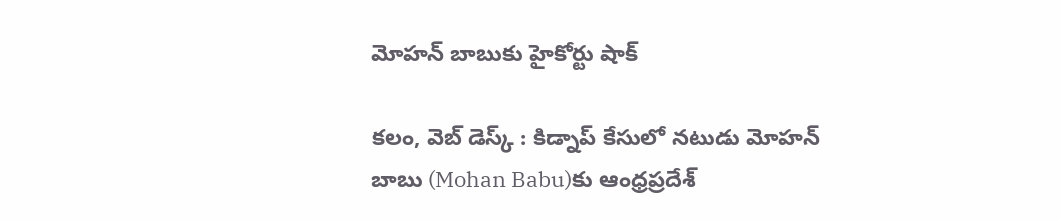మోహన్ బాబుకు హైకోర్టు షాక్

కలం, వెబ్ డెస్క్ : కిడ్నాప్ కేసులో నటుడు మోహన్ బాబు (Mohan Babu)కు ఆంధ్రప్రదేశ్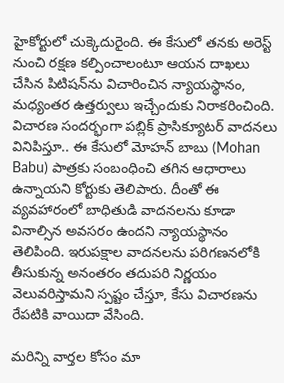హైకోర్టులో చుక్కెదురైంది. ఈ కేసులో తనకు అరెస్ట్ నుంచి రక్షణ కల్పించాలంటూ ఆయన దాఖలు చేసిన పిటిషన్‌ను విచారించిన న్యాయస్థానం, మధ్యంతర ఉత్తర్వులు ఇచ్చేందుకు నిరాకరించింది. విచారణ సందర్భంగా పబ్లిక్ ప్రాసిక్యూటర్ వాదనలు వినిపిస్తూ.. ఈ కేసులో మోహన్ బాబు (Mohan Babu) పాత్రకు సంబంధించి తగిన ఆధారాలు ఉన్నాయని కోర్టుకు తెలిపారు. దీంతో ఈ వ్యవహారంలో బాధితుడి వాదనలను కూడా వినాల్సిన అవసరం ఉందని న్యాయస్థానం తెలిపింది. ఇరుపక్షాల వాదనలను పరిగణనలోకి తీసుకున్న అనంతరం తదుపరి నిర్ణయం వెలువరిస్తామని స్పష్టం చేస్తూ, కేసు విచారణను రేపటికి వాయిదా వేసింది.

మ‌రిన్ని వార్త‌ల కోసం మా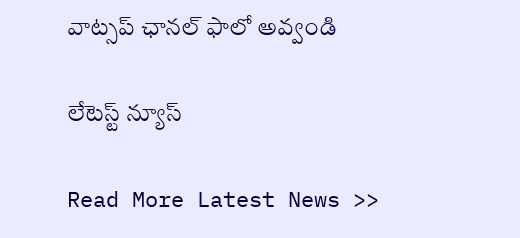వాట్స‌ప్ ఛాన‌ల్ ఫాలో అవ్వండి

లేటెస్ట్ న్యూస్‌

Read More Latest News >>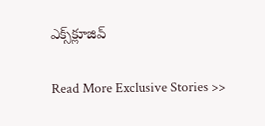ఎక్స్‌క్లూజివ్‌

Read More Exclusive Stories >>